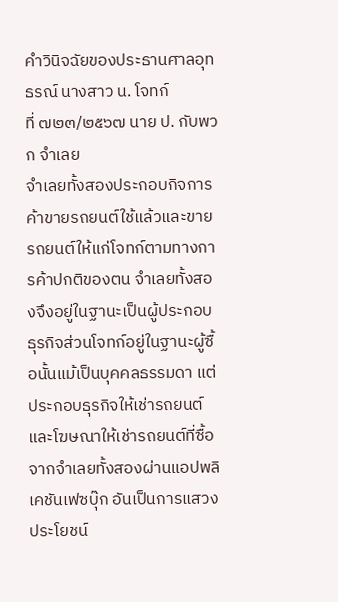คำวินิจฉัยของประธานศาลอุทธรณ์ นางสาว น. โจทก์
ที่ ๗๒๓/๒๕๖๗ นาย ป. กับพวก จำเลย
จำเลยทั้งสองประกอบกิจการค้าขายรถยนต์ใช้แล้วและขายรถยนต์ให้แก่โจทก์ตามทางการค้าปกติของตน จำเลยทั้งสองจึงอยู่ในฐานะเป็นผู้ประกอบธุรกิจส่วนโจทก์อยู่ในฐานะผู้ซื้อนั้นแม้เป็นบุคคลธรรมดา แต่ประกอบธุรกิจให้เช่ารถยนต์และโฆษณาให้เช่ารถยนต์ที่ซื้อจากจำเลยทั้งสองผ่านแอปพลิเคชันเฟซบุ๊ก อันเป็นการแสวงประโยชน์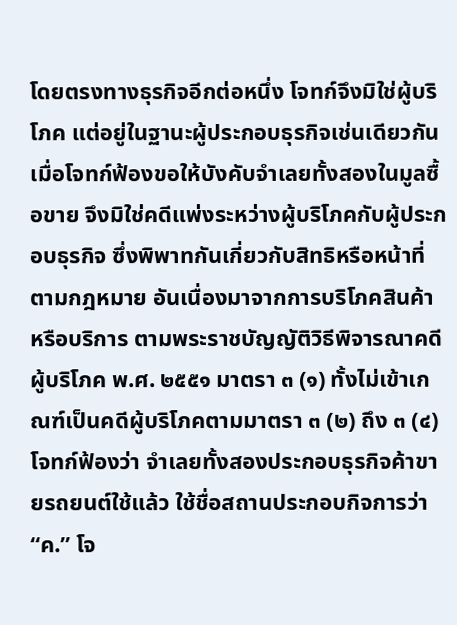โดยตรงทางธุรกิจอีกต่อหนึ่ง โจทก์จึงมิใช่ผู้บริโภค แต่อยู่ในฐานะผู้ประกอบธุรกิจเช่นเดียวกัน เมื่อโจทก์ฟ้องขอให้บังคับจำเลยทั้งสองในมูลซื้อขาย จึงมิใช่คดีแพ่งระหว่างผู้บริโภคกับผู้ประกอบธุรกิจ ซึ่งพิพาทกันเกี่ยวกับสิทธิหรือหน้าที่ตามกฎหมาย อันเนื่องมาจากการบริโภคสินค้าหรือบริการ ตามพระราชบัญญัติวิธีพิจารณาคดีผู้บริโภค พ.ศ. ๒๕๕๑ มาตรา ๓ (๑) ทั้งไม่เข้าเกณฑ์เป็นคดีผู้บริโภคตามมาตรา ๓ (๒) ถึง ๓ (๔)
โจทก์ฟ้องว่า จำเลยทั้งสองประกอบธุรกิจค้าขายรถยนต์ใช้แล้ว ใช้ชื่อสถานประกอบกิจการว่า “ค.” โจ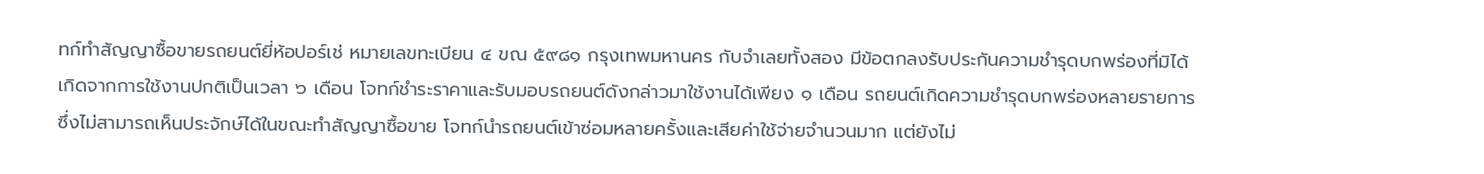ทก์ทำสัญญาซื้อขายรถยนต์ยี่ห้อปอร์เช่ หมายเลขทะเบียน ๔ ขณ ๕๙๘๑ กรุงเทพมหานคร กับจำเลยทั้งสอง มีข้อตกลงรับประกันความชำรุดบกพร่องที่มิได้เกิดจากการใช้งานปกติเป็นเวลา ๖ เดือน โจทก์ชำระราคาและรับมอบรถยนต์ดังกล่าวมาใช้งานได้เพียง ๑ เดือน รถยนต์เกิดความชำรุดบกพร่องหลายรายการซึ่งไม่สามารถเห็นประจักษ์ได้ในขณะทำสัญญาซื้อขาย โจทก์นำรถยนต์เข้าซ่อมหลายครั้งและเสียค่าใช้จ่ายจำนวนมาก แต่ยังไม่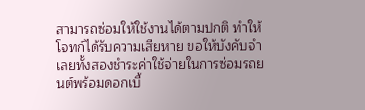สามารถซ่อมให้ใช้งานได้ตามปกติ ทำให้โจทก์ได้รับความเสียหาย ขอให้บังคับจำเลยทั้งสองชำระค่าใช้จ่ายในการซ่อมรถยนต์พร้อมดอกเบี้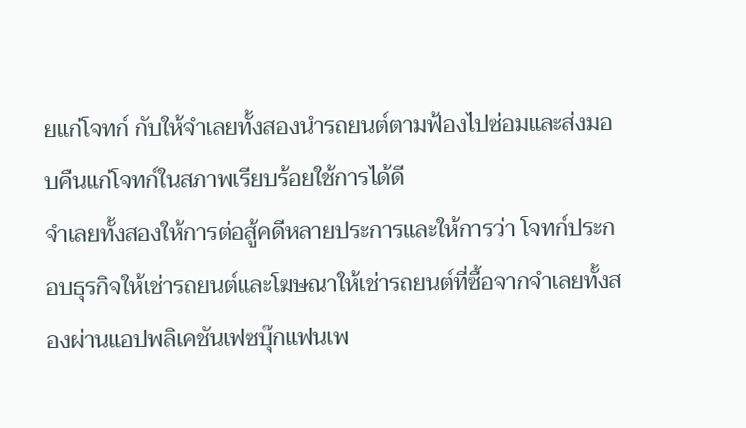ยแก่โจทก์ กับให้จำเลยทั้งสองนำรถยนต์ตามฟ้องไปซ่อมและส่งมอบคืนแก่โจทก์ในสภาพเรียบร้อยใช้การได้ดี
จำเลยทั้งสองให้การต่อสู้คดีหลายประการและให้การว่า โจทก์ประกอบธุรกิจให้เช่ารถยนต์และโฆษณาให้เช่ารถยนต์ที่ซื้อจากจำเลยทั้งสองผ่านแอปพลิเคชันเฟซบุ๊กแฟนเพ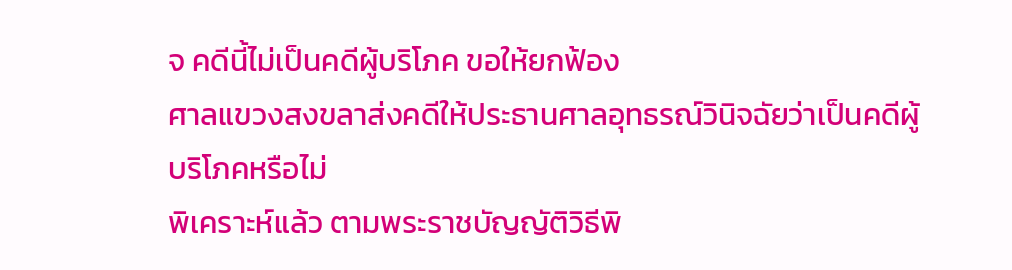จ คดีนี้ไม่เป็นคดีผู้บริโภค ขอให้ยกฟ้อง
ศาลแขวงสงขลาส่งคดีให้ประธานศาลอุทธรณ์วินิจฉัยว่าเป็นคดีผู้บริโภคหรือไม่
พิเคราะห์แล้ว ตามพระราชบัญญัติวิธีพิ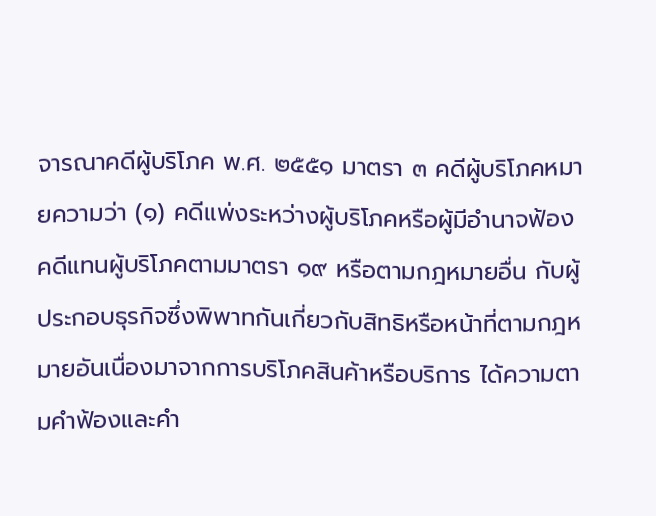จารณาคดีผู้บริโภค พ.ศ. ๒๕๕๑ มาตรา ๓ คดีผู้บริโภคหมายความว่า (๑) คดีแพ่งระหว่างผู้บริโภคหรือผู้มีอำนาจฟ้องคดีแทนผู้บริโภคตามมาตรา ๑๙ หรือตามกฎหมายอื่น กับผู้ประกอบธุรกิจซึ่งพิพาทกันเกี่ยวกับสิทธิหรือหน้าที่ตามกฎหมายอันเนื่องมาจากการบริโภคสินค้าหรือบริการ ได้ความตามคำฟ้องและคำ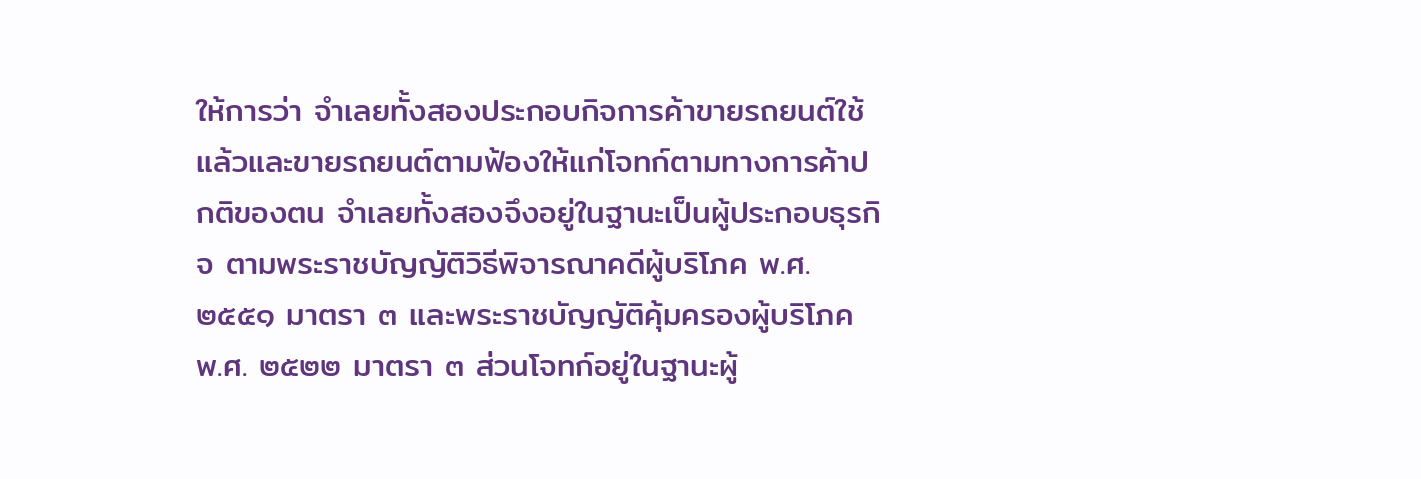ให้การว่า จำเลยทั้งสองประกอบกิจการค้าขายรถยนต์ใช้แล้วและขายรถยนต์ตามฟ้องให้แก่โจทก์ตามทางการค้าปกติของตน จำเลยทั้งสองจึงอยู่ในฐานะเป็นผู้ประกอบธุรกิจ ตามพระราชบัญญัติวิธีพิจารณาคดีผู้บริโภค พ.ศ. ๒๕๕๑ มาตรา ๓ และพระราชบัญญัติคุ้มครองผู้บริโภค พ.ศ. ๒๕๒๒ มาตรา ๓ ส่วนโจทก์อยู่ในฐานะผู้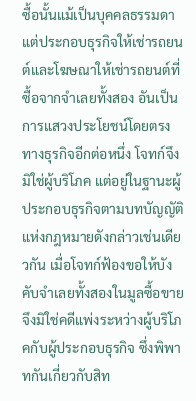ซื้อนั้นแม้เป็นบุคคลธรรมดา แต่ประกอบธุรกิจให้เช่ารถยนต์และโฆษณาให้เช่ารถยนต์ที่ซื้อจากจำเลยทั้งสอง อันเป็นการแสวงประโยชน์โดยตรงทางธุรกิจอีกต่อหนึ่ง โจทก์จึงมิใช่ผู้บริโภค แต่อยู่ในฐานะผู้ประกอบธุรกิจตามบทบัญญัติแห่งกฎหมายดังกล่าวเช่นเดียวกัน เมื่อโจทก์ฟ้องขอให้บังคับจำเลยทั้งสองในมูลซื้อขายจึงมิใช่คดีแพ่งระหว่างผู้บริโภคกับผู้ประกอบธุรกิจ ซึ่งพิพาทกันเกี่ยวกับสิท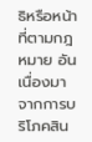ธิหรือหน้าที่ตามกฎหมาย อันเนื่องมาจากการบริโภคสิน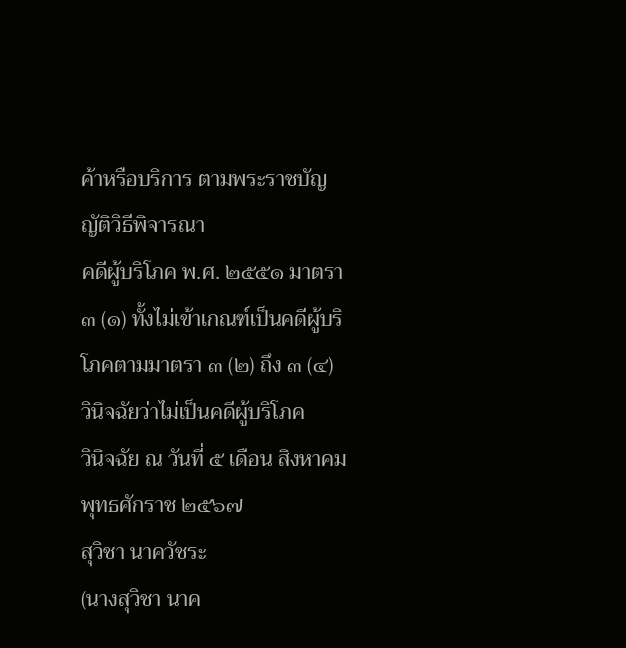ค้าหรือบริการ ตามพระราชบัญญัติวิธีพิจารณา
คดีผู้บริโภค พ.ศ. ๒๕๕๑ มาตรา ๓ (๑) ทั้งไม่เข้าเกณฑ์เป็นคดีผู้บริโภคตามมาตรา ๓ (๒) ถึง ๓ (๔)
วินิจฉัยว่าไม่เป็นคดีผู้บริโภค
วินิจฉัย ณ วันที่ ๕ เดือน สิงหาคม พุทธศักราช ๒๕๖๗
สุวิชา นาควัชระ
(นางสุวิชา นาค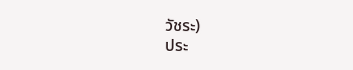วัชระ)
ประ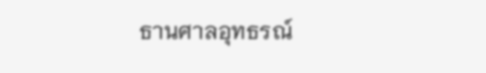ธานศาลอุทธรณ์